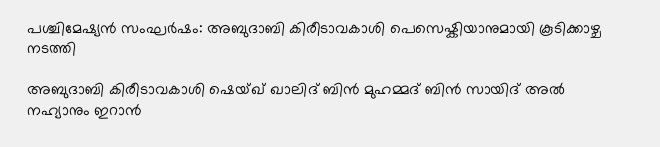പശ്ചിമേഷ്യൻ സംഘർഷം: അബുദാബി കിരീടാവകാശി പെസെഷ്കിയാനുമായി കൂടിക്കാഴ്ച നടത്തി

അബുദാബി കിരീടാവകാശി ഷെയ്ഖ് ഖാലിദ് ബിൻ മുഹമ്മദ് ബിൻ സായിദ് അൽ നഹ്യാനും ഇറാൻ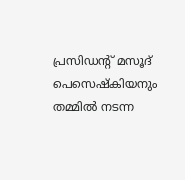പ്രസിഡന്റ് മസൂദ് പെസെഷ്കിയനും തമ്മിൽ നടന്ന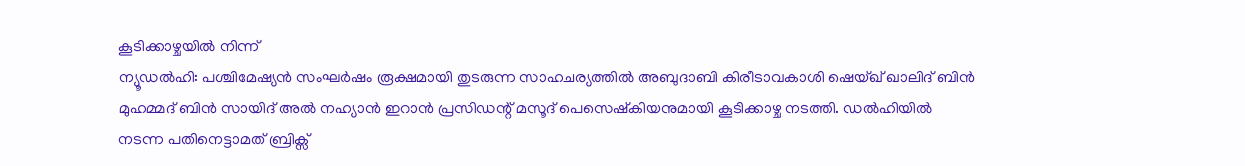കൂടിക്കാഴ്ചയിൽ നിന്ന്
ന്യൂഡൽഹി: പശ്ചിമേഷ്യൻ സംഘർഷം രൂക്ഷമായി തുടരുന്ന സാഹചര്യത്തിൽ അബുദാബി കിരീടാവകാശി ഷെയ്ഖ് ഖാലിദ് ബിൻ മുഹമ്മദ് ബിൻ സായിദ് അൽ നഹ്യാൻ ഇറാൻ പ്രസിഡന്റ് മസൂദ് പെസെഷ്കിയനുമായി കൂടിക്കാഴ്ച നടത്തി. ഡൽഹിയിൽ നടന്ന പതിനെട്ടാമത് ബ്രിക്സ്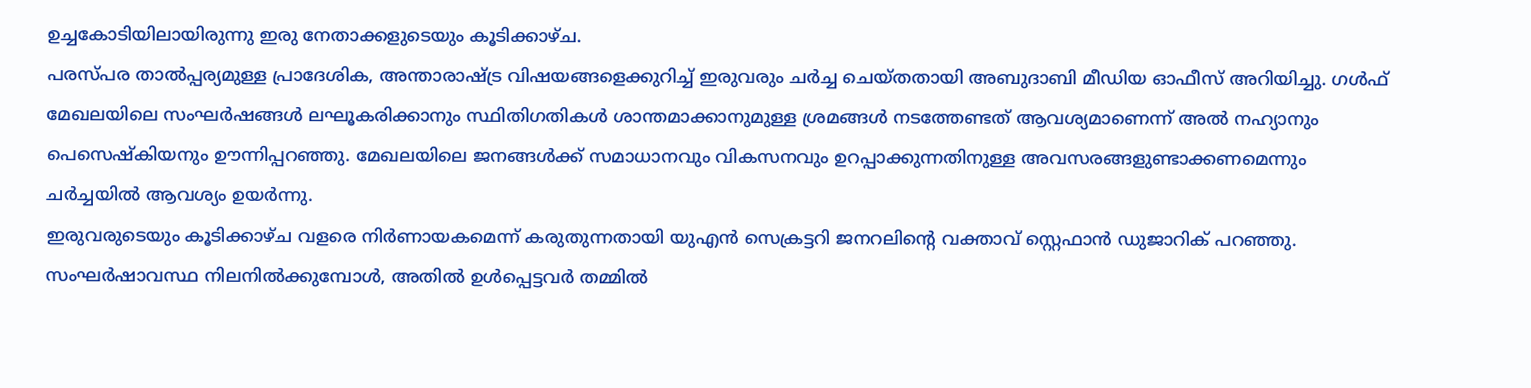ഉച്ചകോടിയിലായിരുന്നു ഇരു നേതാക്കളുടെയും കൂടിക്കാഴ്ച.
പരസ്പര താൽപ്പര്യമുള്ള പ്രാദേശിക, അന്താരാഷ്ട്ര വിഷയങ്ങളെക്കുറിച്ച് ഇരുവരും ചർച്ച ചെയ്തതായി അബുദാബി മീഡിയ ഓഫീസ് അറിയിച്ചു. ഗൾഫ് മേഖലയിലെ സംഘർഷങ്ങൾ ലഘൂകരിക്കാനും സ്ഥിതിഗതികൾ ശാന്തമാക്കാനുമുള്ള ശ്രമങ്ങൾ നടത്തേണ്ടത് ആവശ്യമാണെന്ന് അൽ നഹ്യാനും പെസെഷ്കിയനും ഊന്നിപ്പറഞ്ഞു. മേഖലയിലെ ജനങ്ങൾക്ക് സമാധാനവും വികസനവും ഉറപ്പാക്കുന്നതിനുള്ള അവസരങ്ങളുണ്ടാക്കണമെന്നും ചർച്ചയിൽ ആവശ്യം ഉയർന്നു.
ഇരുവരുടെയും കൂടിക്കാഴ്ച വളരെ നിർണായകമെന്ന് കരുതുന്നതായി യുഎൻ സെക്രട്ടറി ജനറലിന്റെ വക്താവ് സ്റ്റെഫാൻ ഡുജാറിക് പറഞ്ഞു. സംഘർഷാവസ്ഥ നിലനിൽക്കുമ്പോൾ, അതിൽ ഉൾപ്പെട്ടവർ തമ്മിൽ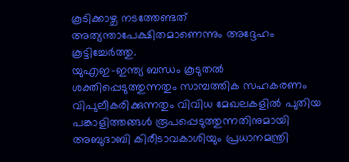കൂടിക്കാഴ്ച നടത്തേണ്ടത് അത്യന്താപേക്ഷിതമാണെന്നും അദ്ദേഹം കൂട്ടിച്ചേർത്തു.
യുഎഇ–ഇന്ത്യ ബന്ധം കൂടുതൽ ശക്തിപ്പെടുത്തുന്നതും സാമ്പത്തിക സഹകരണം വിപുലീകരിക്കുന്നതും വിവിധ മേഖലകളിൽ പുതിയ പങ്കാളിത്തങ്ങൾ രൂപപ്പെടുത്തുന്നതിനുമായി അബുദാബി കിരീടാവകാശിയും പ്രധാനമന്ത്രി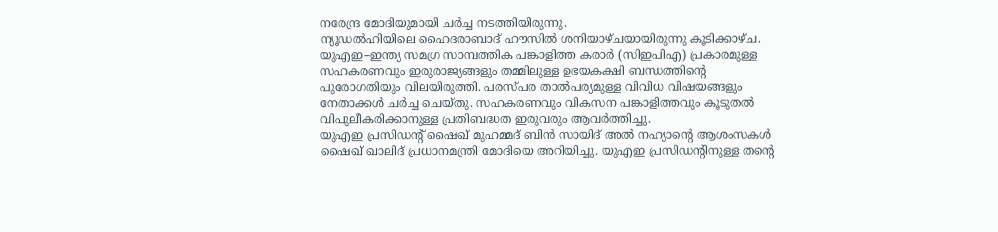നരേന്ദ്ര മോദിയുമായി ചർച്ച നടത്തിയിരുന്നു.
ന്യൂഡൽഹിയിലെ ഹൈദരാബാദ് ഹൗസിൽ ശനിയാഴ്ചയായിരുന്നു കൂടിക്കാഴ്ച. യുഎഇ–ഇന്ത്യ സമഗ്ര സാമ്പത്തിക പങ്കാളിത്ത കരാർ (സിഇപിഎ) പ്രകാരമുള്ള സഹകരണവും ഇരുരാജ്യങ്ങളും തമ്മിലുള്ള ഉഭയകക്ഷി ബന്ധത്തിന്റെ പുരോഗതിയും വിലയിരുത്തി. പരസ്പര താൽപര്യമുള്ള വിവിധ വിഷയങ്ങളും നേതാക്കൾ ചർച്ച ചെയ്തു. സഹകരണവും വികസന പങ്കാളിത്തവും കൂടുതൽ വിപുലീകരിക്കാനുള്ള പ്രതിബദ്ധത ഇരുവരും ആവർത്തിച്ചു.
യുഎഇ പ്രസിഡന്റ് ഷൈഖ് മുഹമ്മദ് ബിൻ സായിദ് അൽ നഹ്യാന്റെ ആശംസകൾ ഷൈഖ് ഖാലിദ് പ്രധാനമന്ത്രി മോദിയെ അറിയിച്ചു. യുഎഇ പ്രസിഡന്റിനുള്ള തന്റെ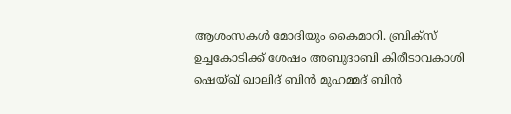ആശംസകൾ മോദിയും കൈമാറി. ബ്രിക്സ് ഉച്ചകോടിക്ക് ശേഷം അബുദാബി കിരീടാവകാശി ഷെയ്ഖ് ഖാലിദ് ബിൻ മുഹമ്മദ് ബിൻ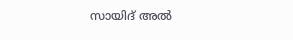സായിദ് അൽ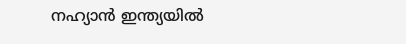നഹ്യാൻ ഇന്ത്യയിൽ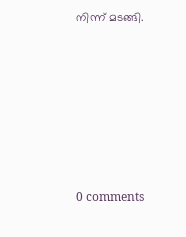നിന്ന് മടങ്ങി.








0 comments